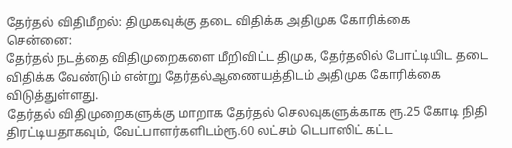தேர்தல் விதிமீறல்: திமுகவுக்கு தடை விதிக்க அதிமுக கோரிக்கை
சென்னை:
தேர்தல் நடத்தை விதிமுறைகளை மீறிவிட்ட திமுக, தேர்தலில் போட்டியிட தடை விதிக்க வேண்டும் என்று தேர்தல்ஆணையத்திடம் அதிமுக கோரிக்கை விடுத்துள்ளது.
தேர்தல் விதிமுறைகளுக்கு மாறாக தேர்தல் செலவுகளுக்காக ரூ.25 கோடி நிதி திரட்டியதாகவும், வேட்பாளர்களிடம்ரூ.60 லட்சம் டெபாஸிட் கட்ட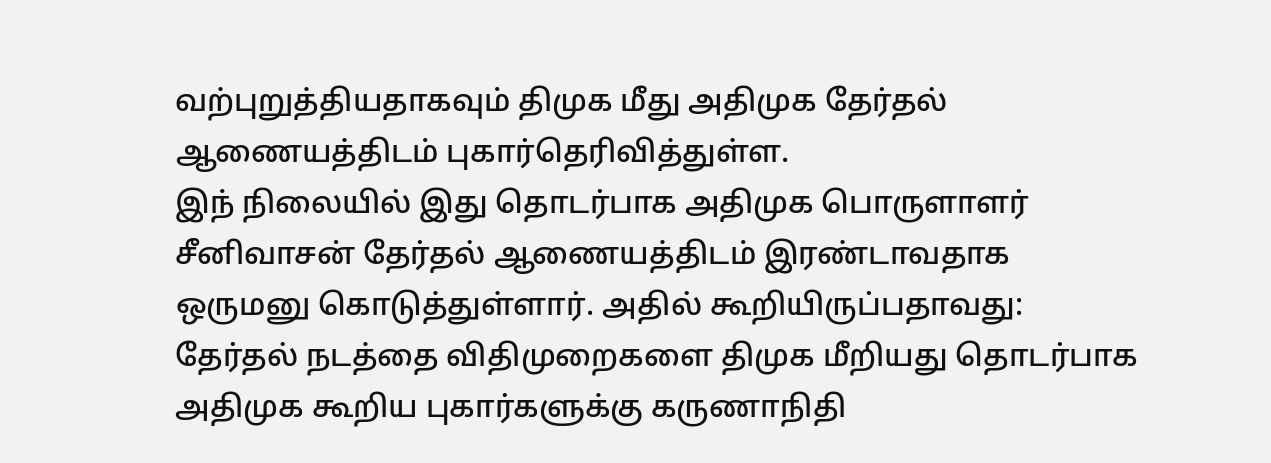வற்புறுத்தியதாகவும் திமுக மீது அதிமுக தேர்தல் ஆணையத்திடம் புகார்தெரிவித்துள்ள.
இந் நிலையில் இது தொடர்பாக அதிமுக பொருளாளர் சீனிவாசன் தேர்தல் ஆணையத்திடம் இரண்டாவதாக ஒருமனு கொடுத்துள்ளார். அதில் கூறியிருப்பதாவது:
தேர்தல் நடத்தை விதிமுறைகளை திமுக மீறியது தொடர்பாக அதிமுக கூறிய புகார்களுக்கு கருணாநிதி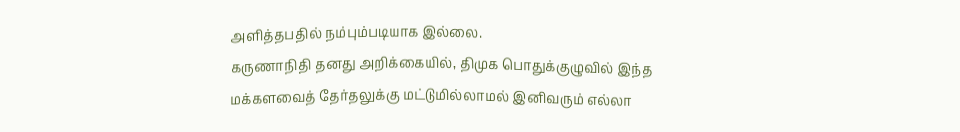அளித்தபதில் நம்பும்படியாக இல்லை.
கருணாநிதி தனது அறிக்கையில், திமுக பொதுக்குழுவில் இந்த மக்களவைத் தேர்தலுக்கு மட்டுமில்லாமல் இனிவரும் எல்லா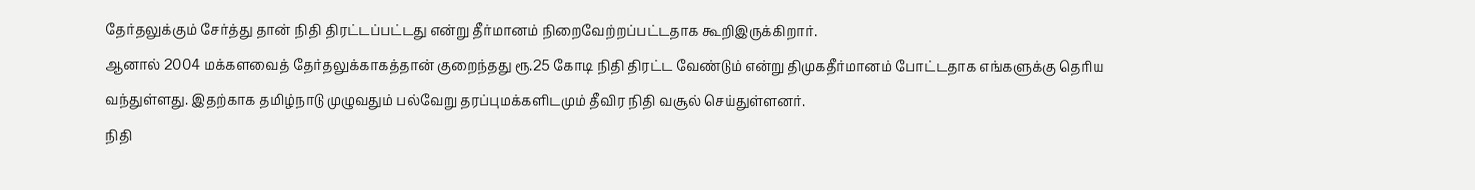தேர்தலுக்கும் சேர்த்து தான் நிதி திரட்டப்பட்டது என்று தீர்மானம் நிறைவேற்றப்பட்டதாக கூறிஇருக்கிறார்.
ஆனால் 2004 மக்களவைத் தேர்தலுக்காகத்தான் குறைந்தது ரூ.25 கோடி நிதி திரட்ட வேண்டும் என்று திமுகதீர்மானம் போட்டதாக எங்களுக்கு தெரிய வந்துள்ளது. இதற்காக தமிழ்நாடு முழுவதும் பல்வேறு தரப்புமக்களிடமும் தீவிர நிதி வசூல் செய்துள்ளனர்.
நிதி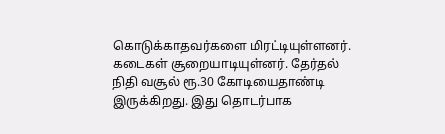கொடுக்காதவர்களை மிரட்டியுள்ளனர். கடைகள் சூறையாடியுள்னர். தேர்தல் நிதி வசூல் ரூ.30 கோடியைதாண்டி இருக்கிறது. இது தொடர்பாக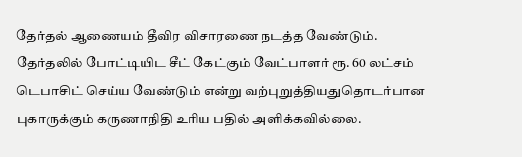தேர்தல் ஆணையம் தீவிர விசாரணை நடத்த வேண்டும்.
தேர்தலில் போட்டியிட சீட் கேட்கும் வேட்பாளர் ரூ. 60 லட்சம் டெபாசிட் செய்ய வேண்டும் என்று வற்புறுத்தியதுதொடர்பான புகாருக்கும் கருணாநிதி உரிய பதில் அளிக்கவில்லை.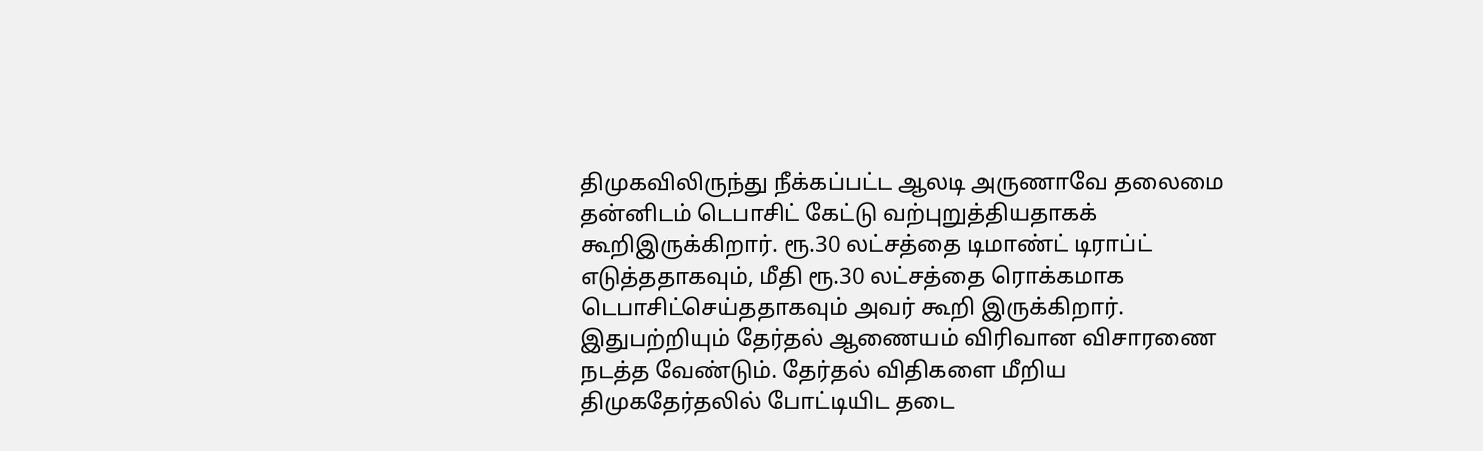திமுகவிலிருந்து நீக்கப்பட்ட ஆலடி அருணாவே தலைமை தன்னிடம் டெபாசிட் கேட்டு வற்புறுத்தியதாகக் கூறிஇருக்கிறார். ரூ.30 லட்சத்தை டிமாண்ட் டிராப்ட் எடுத்ததாகவும், மீதி ரூ.30 லட்சத்தை ரொக்கமாக டெபாசிட்செய்ததாகவும் அவர் கூறி இருக்கிறார்.
இதுபற்றியும் தேர்தல் ஆணையம் விரிவான விசாரணை நடத்த வேண்டும். தேர்தல் விதிகளை மீறிய திமுகதேர்தலில் போட்டியிட தடை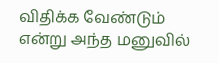விதிக்க வேண்டும் என்று அந்த மனுவில்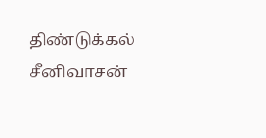திண்டுக்கல் சீனிவாசன்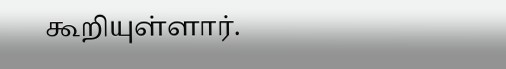கூறியுள்ளார்.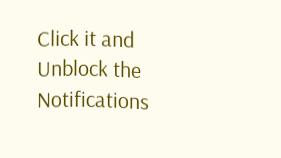Click it and Unblock the Notifications